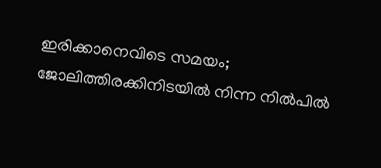ഇരിക്കാനെവിടെ സമയം; ജോലിത്തിരക്കിനിടയില്‍ നിന്ന നില്‍പില്‍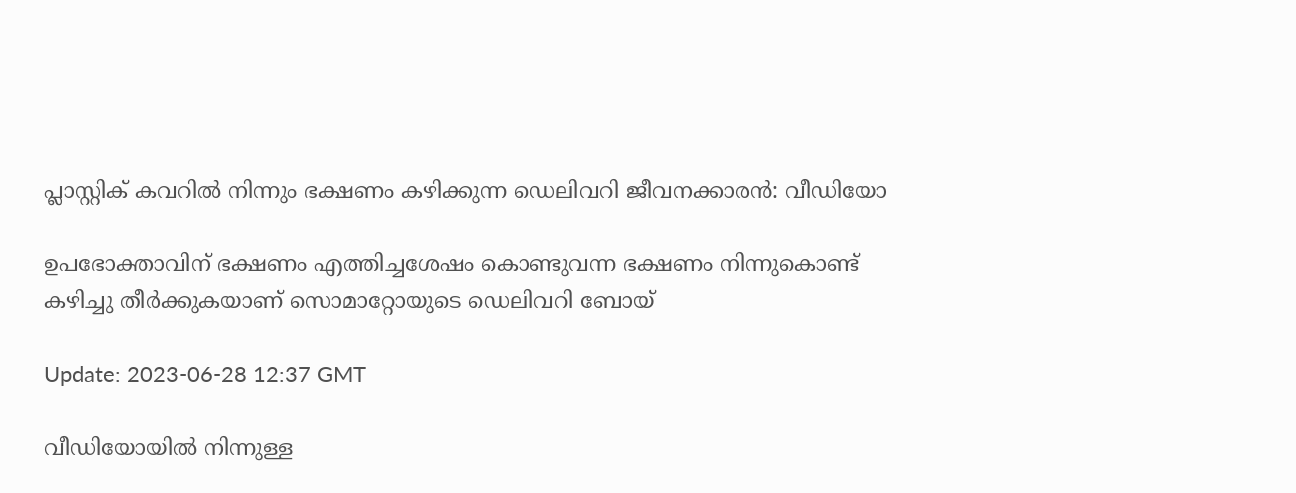പ്ലാസ്റ്റിക് കവറില്‍ നിന്നും ഭക്ഷണം കഴിക്കുന്ന ഡെലിവറി ജീവനക്കാരന്‍: വീഡിയോ

ഉപഭോക്താവിന് ഭക്ഷണം എത്തിച്ചശേഷം കൊണ്ടുവന്ന ഭക്ഷണം നിന്നുകൊണ്ട് കഴിച്ചു തീര്‍ക്കുകയാണ് സൊമാറ്റോയുടെ ഡെലിവറി ബോയ്

Update: 2023-06-28 12:37 GMT

വീഡിയോയില്‍ നിന്നുള്ള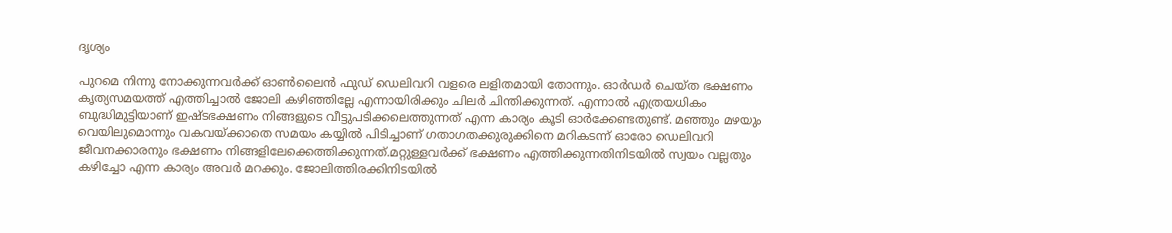ദൃശ്യം

പുറമെ നിന്നു നോക്കുന്നവര്‍ക്ക് ഓണ്‍ലൈന്‍ ഫുഡ് ഡെലിവറി വളരെ ലളിതമായി തോന്നും. ഓര്‍ഡര്‍ ചെയ്ത ഭക്ഷണം കൃത്യസമയത്ത് എത്തിച്ചാല്‍ ജോലി കഴിഞ്ഞില്ലേ എന്നായിരിക്കും ചിലര്‍ ചിന്തിക്കുന്നത്. എന്നാല്‍ എത്രയധികം ബുദ്ധിമുട്ടിയാണ് ഇഷ്ടഭക്ഷണം നിങ്ങളുടെ വീട്ടുപടിക്കലെത്തുന്നത് എന്ന കാര്യം കൂടി ഓര്‍ക്കേണ്ടതുണ്ട്. മഞ്ഞും മഴയും വെയിലുമൊന്നും വകവയ്ക്കാതെ സമയം കയ്യില്‍ പിടിച്ചാണ് ഗതാഗതക്കുരുക്കിനെ മറികടന്ന് ഓരോ ഡെലിവറി ജീവനക്കാരനും ഭക്ഷണം നിങ്ങളിലേക്കെത്തിക്കുന്നത്.മറ്റുള്ളവര്‍ക്ക് ഭക്ഷണം എത്തിക്കുന്നതിനിടയില്‍ സ്വയം വല്ലതും കഴിച്ചോ എന്ന കാര്യം അവര്‍ മറക്കും. ജോലിത്തിരക്കിനിടയില്‍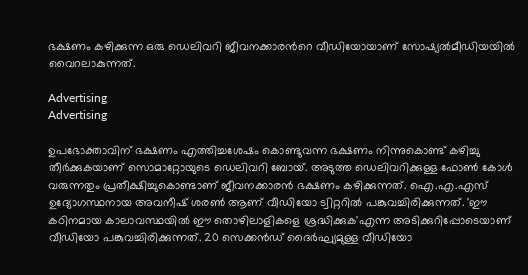ഭക്ഷണം കഴിക്കുന്ന ഒരു ഡെലിവറി ജീവനക്കാരന്‍റെ വീഡിയോയാണ് സോഷ്യല്‍മീഡിയയില്‍ വൈറലാകുന്നത്.

Advertising
Advertising

ഉപഭോക്താവിന് ഭക്ഷണം എത്തിച്ചശേഷം കൊണ്ടുവന്ന ഭക്ഷണം നിന്നുകൊണ്ട് കഴിച്ചു തീര്‍ക്കുകയാണ് സൊമാറ്റോയുടെ ഡെലിവറി ബോയ്. അടുത്ത ഡെലിവറിക്കുള്ള ഫോണ്‍ കോള്‍ വരുന്നതും പ്രതീക്ഷിച്ചുകൊണ്ടാണ് ജീവനക്കാരന്‍ ഭക്ഷണം കഴിക്കുന്നത്. ഐ.എ.എസ് ഉദ്യോഗസ്ഥനായ അവനീഷ് ശരൺ ആണ് വീഡിയോ ട്വിറ്ററില്‍ പങ്കുവച്ചിരിക്കുന്നത്. 'ഈ കഠിനമായ കാലാവസ്ഥയിൽ ഈ തൊഴിലാളികളെ ശ്രദ്ധിക്കുക'എന്ന അടിക്കുറിപ്പോടെയാണ് വീഡിയോ പങ്കുവച്ചിരിക്കുന്നത്. 20 സെക്കന്‍ഡ് ദൈര്‍ഘ്യമുള്ള വീഡിയോ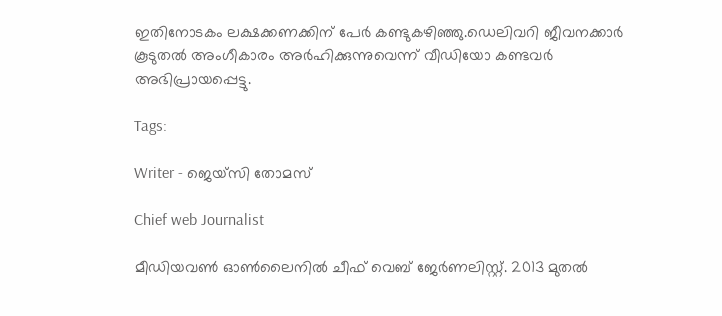ഇതിനോടകം ലക്ഷക്കണക്കിന് പേര്‍ കണ്ടുകഴിഞ്ഞു.ഡെലിവറി ജീവനക്കാര്‍ കൂടുതല്‍ അംഗീകാരം അര്‍ഹിക്കുന്നുവെന്ന് വീഡിയോ കണ്ടവര്‍ അഭിപ്രായപ്പെട്ടു.

Tags:

Writer - ജെയ്സി തോമസ്

Chief web Journalist

മീഡിയവൺ ഓൺലൈനിൽ ചീഫ് വെബ് ജേർണലിസ്റ്റ്. 2013 മുതൽ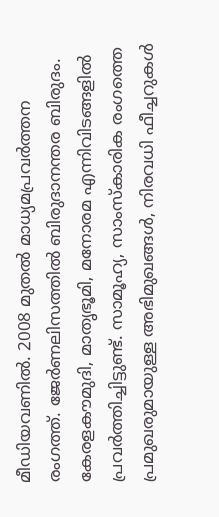മീഡിയവണിൽ. 2008 മുതൽ മാധ്യമപ്രവർത്തന രംഗത്ത്. ജേർണലിസത്തിൽ ബിരുദാനന്തര ബിരുദം. കേരളകൗമുദി, മാതൃഭൂമി, മനോരമ എന്നിവിടങ്ങളിൽ പ്രവർത്തിച്ചിട്ടുണ്ട്. സാമൂഹ്യ, സാംസ്‌കാരിക രംഗത്തെ പ്രമുഖരുമായുള്ള അഭിമുഖങ്ങൾ, നിരവധി ഫീച്ചറുകൾ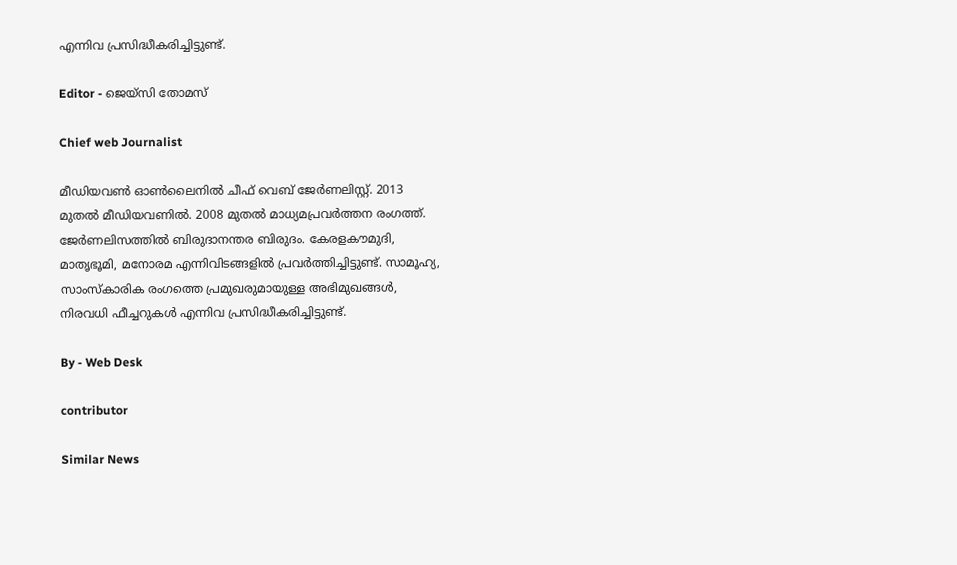എന്നിവ പ്രസിദ്ധീകരിച്ചിട്ടുണ്ട്.

Editor - ജെയ്സി തോമസ്

Chief web Journalist

മീഡിയവൺ ഓൺലൈനിൽ ചീഫ് വെബ് ജേർണലിസ്റ്റ്. 2013 മുതൽ മീഡിയവണിൽ. 2008 മുതൽ മാധ്യമപ്രവർത്തന രംഗത്ത്. ജേർണലിസത്തിൽ ബിരുദാനന്തര ബിരുദം. കേരളകൗമുദി, മാതൃഭൂമി, മനോരമ എന്നിവിടങ്ങളിൽ പ്രവർത്തിച്ചിട്ടുണ്ട്. സാമൂഹ്യ, സാംസ്‌കാരിക രംഗത്തെ പ്രമുഖരുമായുള്ള അഭിമുഖങ്ങൾ, നിരവധി ഫീച്ചറുകൾ എന്നിവ പ്രസിദ്ധീകരിച്ചിട്ടുണ്ട്.

By - Web Desk

contributor

Similar News